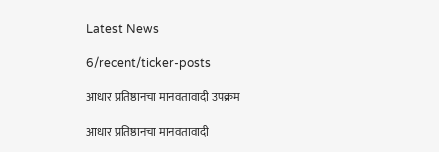Latest News

6/recent/ticker-posts

आधार प्रतिष्ठानचा मानवतावादी उपक्रम

आधार प्रतिष्ठानचा मानवतावादी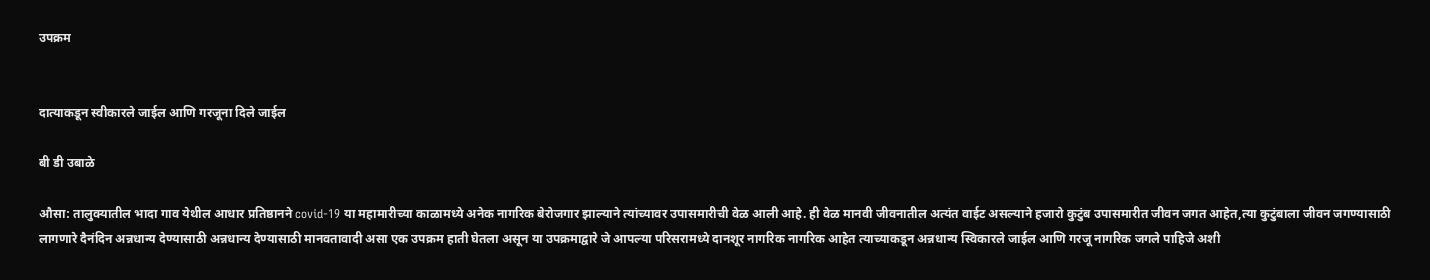उपक्रम


दात्याकडून स्वीकारले जाईल आणि गरजूना दिले जाईल

बी डी उबाळे

औसा: तालुक्यातील भादा गाव येथील आधार प्रतिष्ठानने covid-19 या महामारीच्या काळामध्ये अनेक नागरिक बेरोजगार झाल्याने त्यांच्यावर उपासमारीची वेळ आली आहे. ही वेळ मानवी जीवनातील अत्यंत वाईट असल्याने हजारो कुटुंब उपासमारीत जीवन जगत आहेत,त्या कुटुंबाला जीवन जगण्यासाठी लागणारे दैनंदिन अन्नधान्य देण्यासाठी अन्नधान्य देण्यासाठी मानवतावादी असा एक उपक्रम हाती घेतला असून या उपक्रमाद्वारे जे आपल्या परिसरामध्ये दानशूर नागरिक नागरिक आहेत त्याच्याकडून अन्नधान्य स्विकारले जाईल आणि गरजू नागरिक जगले पाहिजे अशी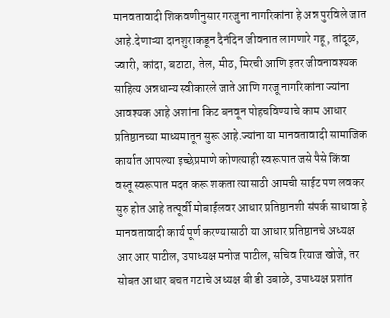मानवतावादी शिकवणीनुसार गरजुना नागरिकांना हे अन्न पुरविले जात आहे.देणाऱ्या दानशुराकडून दैनंदिन जीवनात लागणारे गहू, तांदूळ, ज्वारी, कांदा, बटाटा, तेल, मीठ, मिरची आणि इतर जीवनावश्यक साहित्य अन्नधान्य स्वीकारले जाते आणि गरजू नागरिकांना ज्यांना आवश्यक आहे अशांना किट बनवून पोहचविण्याचे काम आधार प्रतिष्ठानच्या माध्यमातून सुरू आहे.ज्यांना या मानवतावादी सामाजिक कार्यात आपल्या इच्छेप्रमाणे कोणत्याही स्वरूपात जसे पैसे किंवा वस्तू स्वरूपात मदत करू शकता त्यासाठी आमची साईट पण लवकर सुरु होत आहे तत्पूर्वी मोबाईलवर आधार प्रतिष्ठानशी संपर्क साधावा हे मानवतावादी कार्य पूर्ण करण्यासाठी या आधार प्रतिष्ठानचे अध्यक्ष आर आर पाटील, उपाध्यक्ष मनोज पाटील, सचिव रियाज खोजे, तर सोबत आधार बचत गटाचे अध्यक्ष बी डी उबाळे, उपाध्यक्ष प्रशांत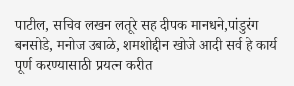पाटील, सचिव लखन लतूरे सह दीपक मानधने,पांडुरंग बनसोडे, मनोज उबाळे, शमशोद्दीन खोजे आदी सर्व हे कार्य पूर्ण करण्यासाठी प्रयत्न करीत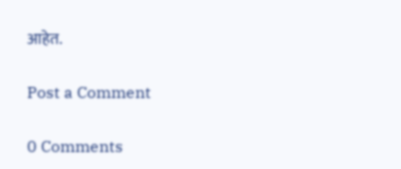आहेत.

Post a Comment

0 Comments